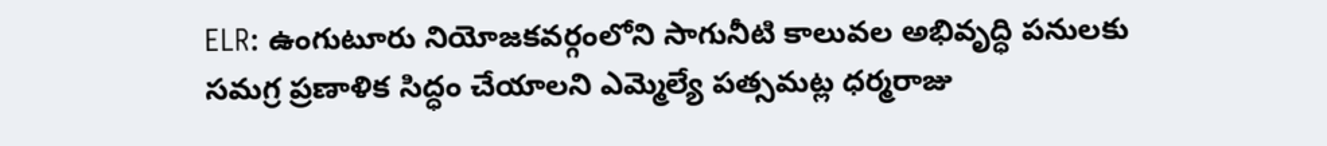ELR: ఉంగుటూరు నియోజకవర్గంలోని సాగునీటి కాలువల అభివృద్ధి పనులకు సమగ్ర ప్రణాళిక సిద్ధం చేయాలని ఎమ్మెల్యే పత్సమట్ల ధర్మరాజు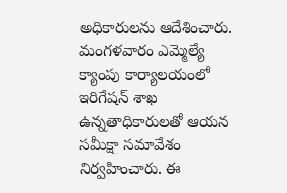అధికారులను ఆదేశించారు. మంగళవారం ఎమ్మెల్యే క్యాంపు కార్యాలయంలో ఇరిగేషన్ శాఖ ఉన్నతాధికారులతో ఆయన సమీక్షా సమావేశం నిర్వహించారు. ఈ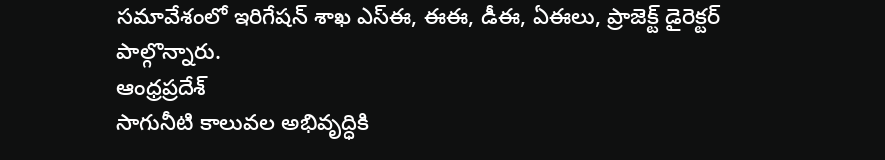సమావేశంలో ఇరిగేషన్ శాఖ ఎస్ఈ, ఈఈ, డీఈ, ఏఈలు, ప్రాజెక్ట్ డైరెక్టర్ పాల్గొన్నారు.
ఆంధ్రప్రదేశ్
సాగునీటి కాలువల అభివృద్ధికి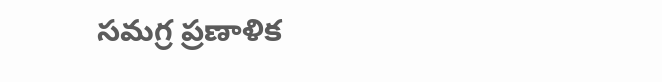సమగ్ర ప్రణాళిక